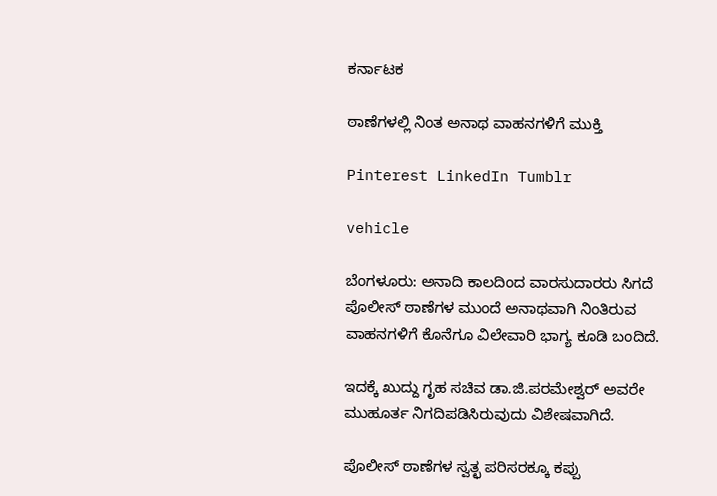ಕರ್ನಾಟಕ

ಠಾಣೆಗಳಲ್ಲಿ ನಿಂತ ಅನಾಥ ವಾಹನಗಳಿಗೆ ಮುಕ್ತಿ

Pinterest LinkedIn Tumblr

vehicle

ಬೆಂಗಳೂರು: ಅನಾದಿ ಕಾಲದಿಂದ ವಾರಸುದಾರರು ಸಿಗದೆ ಪೊಲೀಸ್‌ ಠಾಣೆಗಳ ಮುಂದೆ ಅನಾಥವಾಗಿ ನಿಂತಿರುವ ವಾಹನಗಳಿಗೆ ಕೊನೆಗೂ ವಿಲೇವಾರಿ ಭಾಗ್ಯ ಕೂಡಿ ಬಂದಿದೆ.

ಇದಕ್ಕೆ ಖುದ್ದು ಗೃಹ ಸಚಿವ ಡಾ.ಜಿ.ಪರಮೇಶ್ವರ್‌ ಅವರೇ ಮುಹೂರ್ತ ನಿಗದಿಪಡಿಸಿರುವುದು ವಿಶೇಷವಾಗಿದೆ.

ಪೊಲೀಸ್‌ ಠಾಣೆಗಳ ಸ್ವತ್ಛ ಪರಿಸರಕ್ಕೂ ಕಪ್ಪು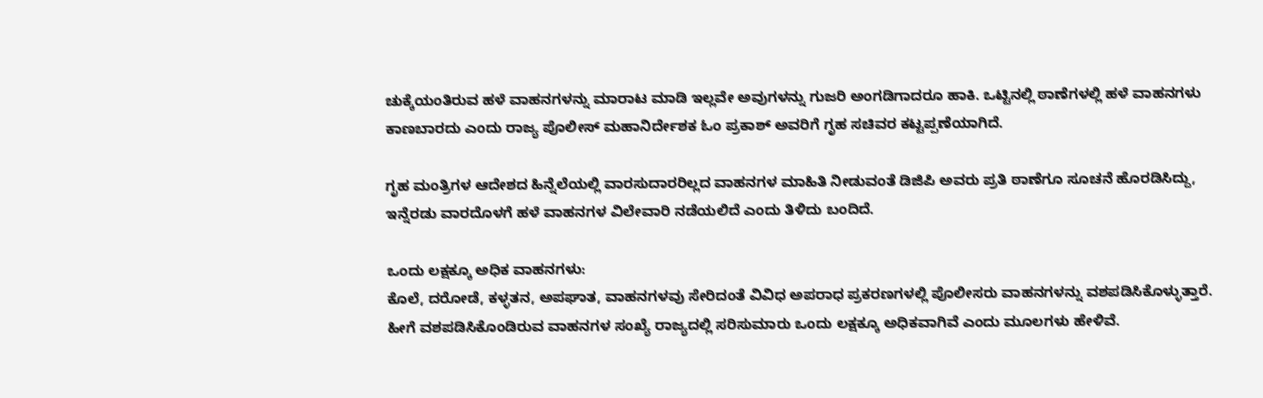ಚುಕ್ಕೆಯಂತಿರುವ ಹಳೆ ವಾಹನಗಳನ್ನು ಮಾರಾಟ ಮಾಡಿ ಇಲ್ಲವೇ ಅವುಗಳನ್ನು ಗುಜರಿ ಅಂಗಡಿಗಾದರೂ ಹಾಕಿ. ಒಟ್ಟಿನಲ್ಲಿ ಠಾಣೆಗಳಲ್ಲಿ ಹಳೆ ವಾಹನಗಳು ಕಾಣಬಾರದು ಎಂದು ರಾಜ್ಯ ಪೊಲೀಸ್‌ ಮಹಾನಿರ್ದೇಶಕ ಓಂ ಪ್ರಕಾಶ್‌ ಅವರಿಗೆ ಗೃಹ ಸಚಿವರ ಕಟ್ಟಪ್ಪಣೆಯಾಗಿದೆ.

ಗೃಹ ಮಂತ್ರಿಗಳ ಆದೇಶದ ಹಿನ್ನೆಲೆಯಲ್ಲಿ ವಾರಸುದಾರರಿಲ್ಲದ ವಾಹನಗಳ ಮಾಹಿತಿ ನೀಡುವಂತೆ ಡಿಜಿಪಿ ಅವರು ಪ್ರತಿ ಠಾಣೆಗೂ ಸೂಚನೆ ಹೊರಡಿಸಿದ್ದು, ಇನ್ನೆರಡು ವಾರದೊಳಗೆ ಹಳೆ ವಾಹನಗಳ ವಿಲೇವಾರಿ ನಡೆಯಲಿದೆ ಎಂದು ತಿಳಿದು ಬಂದಿದೆ.

ಒಂದು ಲಕ್ಷಕ್ಕೂ ಅಧಿಕ ವಾಹನಗಳು:
ಕೊಲೆ, ದರೋಡೆ, ಕಳ್ಳತನ, ಅಪಘಾತ, ವಾಹನಗಳವು ಸೇರಿದಂತೆ ವಿವಿಧ ಅಪರಾಧ ಪ್ರಕರಣಗಳಲ್ಲಿ ಪೊಲೀಸರು ವಾಹನಗಳನ್ನು ವಶಪಡಿಸಿಕೊಳ್ಳುತ್ತಾರೆ. ಹೀಗೆ ವಶಪಡಿಸಿಕೊಂಡಿರುವ ವಾಹನಗಳ ಸಂಖ್ಯೆ ರಾಜ್ಯದಲ್ಲಿ ಸರಿಸುಮಾರು ಒಂದು ಲಕ್ಷಕ್ಕೂ ಅಧಿಕವಾಗಿವೆ ಎಂದು ಮೂಲಗಳು ಹೇಳಿವೆ.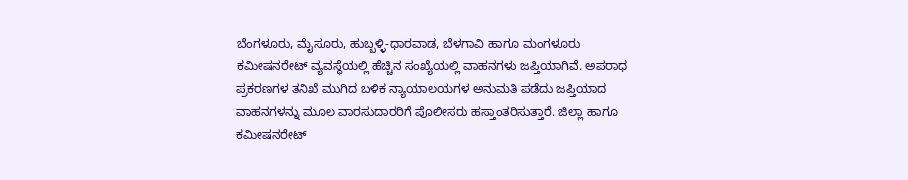ಬೆಂಗಳೂರು, ಮೈಸೂರು, ಹುಬ್ಬಳ್ಳಿ-ಧಾರವಾಡ, ಬೆಳಗಾವಿ ಹಾಗೂ ಮಂಗಳೂರು ಕಮೀಷನರೇಟ್‌ ವ್ಯವಸ್ಥೆಯಲ್ಲಿ ಹೆಚ್ಚಿನ ಸಂಖ್ಯೆಯಲ್ಲಿ ವಾಹನಗಳು ಜಪ್ತಿಯಾಗಿವೆ. ಅಪರಾಧ ಪ್ರಕರಣಗಳ ತನಿಖೆ ಮುಗಿದ ಬಳಿಕ ನ್ಯಾಯಾಲಯಗಳ ಅನುಮತಿ ಪಡೆದು ಜಪ್ತಿಯಾದ ವಾಹನಗಳನ್ನು ಮೂಲ ವಾರಸುದಾರರಿಗೆ ಪೊಲೀಸರು ಹಸ್ತಾಂತರಿಸುತ್ತಾರೆ. ಜಿಲ್ಲಾ ಹಾಗೂ ಕಮೀಷನರೇಟ್‌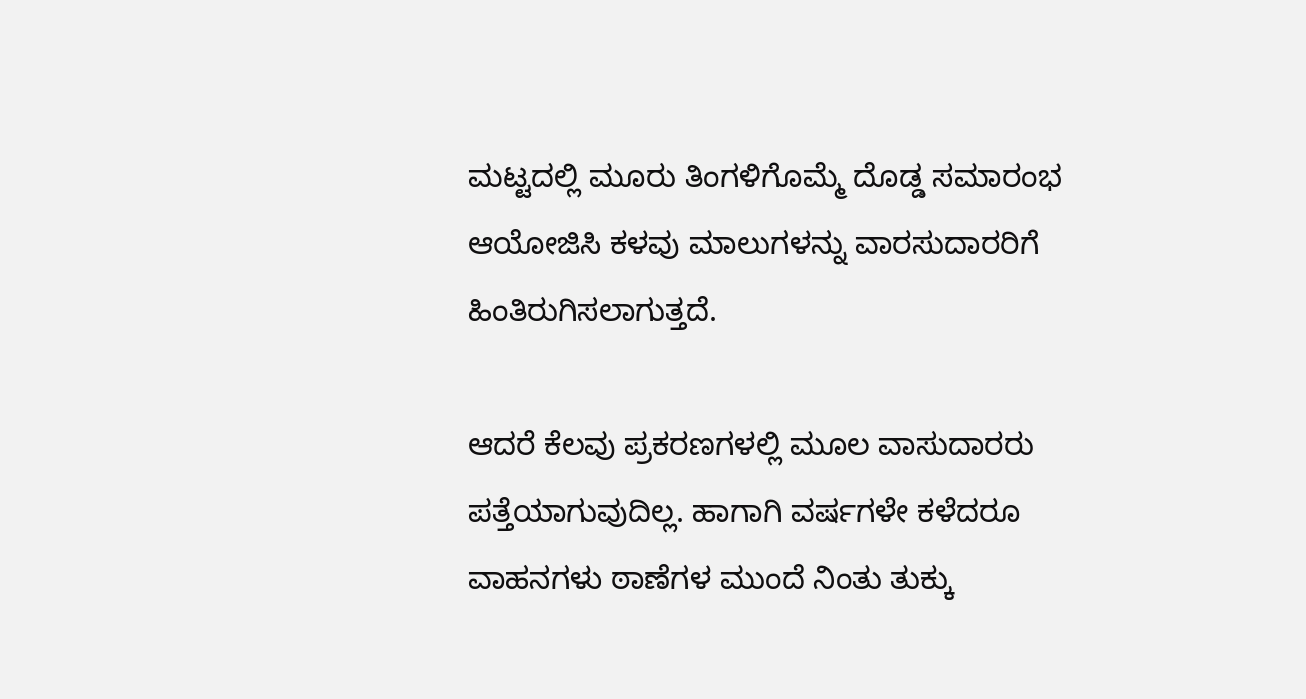ಮಟ್ಟದಲ್ಲಿ ಮೂರು ತಿಂಗಳಿಗೊಮ್ಮೆ ದೊಡ್ಡ ಸಮಾರಂಭ ಆಯೋಜಿಸಿ ಕಳವು ಮಾಲುಗಳನ್ನು ವಾರಸುದಾರರಿಗೆ ಹಿಂತಿರುಗಿಸಲಾಗುತ್ತದೆ.

ಆದರೆ ಕೆಲವು ಪ್ರಕರಣಗಳಲ್ಲಿ ಮೂಲ ವಾಸುದಾರರು ಪತ್ತೆಯಾಗುವುದಿಲ್ಲ. ಹಾಗಾಗಿ ವರ್ಷಗಳೇ ಕಳೆದರೂ ವಾಹನಗಳು ಠಾಣೆಗಳ ಮುಂದೆ ನಿಂತು ತುಕ್ಕು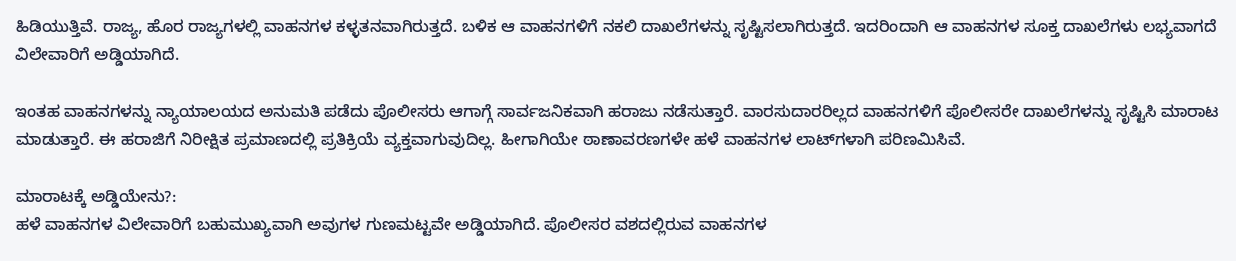ಹಿಡಿಯುತ್ತಿವೆ. ರಾಜ್ಯ, ಹೊರ ರಾಜ್ಯಗಳಲ್ಲಿ ವಾಹನಗಳ ಕಳ್ಳತನವಾಗಿರುತ್ತದೆ. ಬಳಿಕ ಆ ವಾಹನಗಳಿಗೆ ನಕಲಿ ದಾಖಲೆಗಳನ್ನು ಸೃಷ್ಟಿಸಲಾಗಿರುತ್ತದೆ. ಇದರಿಂದಾಗಿ ಆ ವಾಹನಗಳ ಸೂಕ್ತ ದಾಖಲೆಗಳು ಲಭ್ಯವಾಗದೆ ವಿಲೇವಾರಿಗೆ ಅಡ್ಡಿಯಾಗಿದೆ.

ಇಂತಹ ವಾಹನಗಳನ್ನು ನ್ಯಾಯಾಲಯದ ಅನುಮತಿ ಪಡೆದು ಪೊಲೀಸರು ಆಗಾಗ್ಗೆ ಸಾರ್ವಜನಿಕವಾಗಿ ಹರಾಜು ನಡೆಸುತ್ತಾರೆ. ವಾರಸುದಾರರಿಲ್ಲದ ವಾಹನಗಳಿಗೆ ಪೊಲೀಸರೇ ದಾಖಲೆಗಳನ್ನು ಸೃಷ್ಟಿಸಿ ಮಾರಾಟ ಮಾಡುತ್ತಾರೆ. ಈ ಹರಾಜಿಗೆ ನಿರೀಕ್ಷಿತ ಪ್ರಮಾಣದಲ್ಲಿ ಪ್ರತಿಕ್ರಿಯೆ ವ್ಯಕ್ತವಾಗುವುದಿಲ್ಲ. ಹೀಗಾಗಿಯೇ ಠಾಣಾವರಣಗಳೇ ಹಳೆ ವಾಹನಗಳ ಲಾಟ್‌ಗಳಾಗಿ ಪರಿಣಮಿಸಿವೆ.

ಮಾರಾಟಕ್ಕೆ ಅಡ್ಡಿಯೇನು?:
ಹಳೆ ವಾಹನಗಳ ವಿಲೇವಾರಿಗೆ ಬಹುಮುಖ್ಯವಾಗಿ ಅವುಗಳ ಗುಣಮಟ್ಟವೇ ಅಡ್ಡಿಯಾಗಿದೆ. ಪೊಲೀಸರ ವಶದಲ್ಲಿರುವ ವಾಹನಗಳ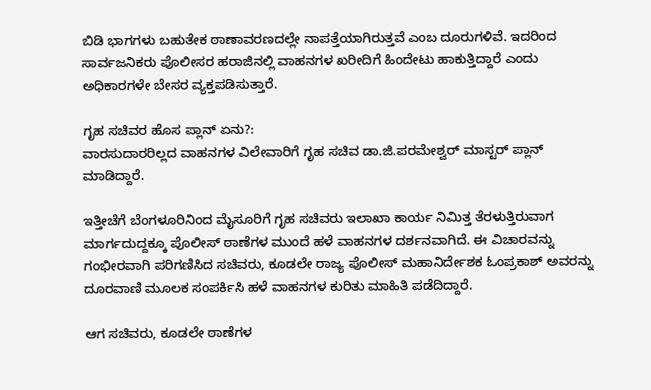ಬಿಡಿ ಭಾಗಗಳು ಬಹುತೇಕ ಠಾಣಾವರಣದಲ್ಲೇ ನಾಪತ್ತೆಯಾಗಿರುತ್ತವೆ ಎಂಬ ದೂರುಗಳಿವೆ. ಇದರಿಂದ ಸಾರ್ವಜನಿಕರು ಪೊಲೀಸರ ಹರಾಜಿನಲ್ಲಿ ವಾಹನಗಳ ಖರೀದಿಗೆ ಹಿಂದೇಟು ಹಾಕುತ್ತಿದ್ದಾರೆ ಎಂದು ಅಧಿಕಾರಗಳೇ ಬೇಸರ ವ್ಯಕ್ತಪಡಿಸುತ್ತಾರೆ.

ಗೃಹ ಸಚಿವರ ಹೊಸ ಪ್ಲಾನ್‌ ಏನು?:
ವಾರಸುದಾರರಿಲ್ಲದ ವಾಹನಗಳ ವಿಲೇವಾರಿಗೆ ಗೃಹ ಸಚಿವ ಡಾ.ಜಿ.ಪರಮೇಶ್ವರ್‌ ಮಾಸ್ಟರ್‌ ಪ್ಲಾನ್‌ ಮಾಡಿದ್ದಾರೆ.

ಇತ್ತೀಚೆಗೆ ಬೆಂಗಳೂರಿನಿಂದ ಮೈಸೂರಿಗೆ ಗೃಹ ಸಚಿವರು ಇಲಾಖಾ ಕಾರ್ಯ ನಿಮಿತ್ತ ತೆರಳುತ್ತಿರುವಾಗ ಮಾರ್ಗದುದ್ದಕ್ಕೂ ಪೊಲೀಸ್‌ ಠಾಣೆಗಳ ಮುಂದೆ ಹಳೆ ವಾಹನಗಳ ದರ್ಶನವಾಗಿದೆ. ಈ ವಿಚಾರವನ್ನು ಗಂಭೀರವಾಗಿ ಪರಿಗಣಿಸಿದ ಸಚಿವರು, ಕೂಡಲೇ ರಾಜ್ಯ ಪೊಲೀಸ್‌ ಮಹಾನಿರ್ದೇಶಕ ಓಂಪ್ರಕಾಶ್‌ ಅವರನ್ನು ದೂರವಾಣಿ ಮೂಲಕ ಸಂಪರ್ಕಿಸಿ ಹಳೆ ವಾಹನಗಳ ಕುರಿತು ಮಾಹಿತಿ ಪಡೆದಿದ್ದಾರೆ.

ಆಗ ಸಚಿವರು, ಕೂಡಲೇ ಠಾಣೆಗಳ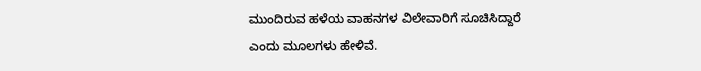ಮುಂದಿರುವ ಹಳೆಯ ವಾಹನಗಳ ವಿಲೇವಾರಿಗೆ ಸೂಚಿಸಿದ್ದಾರೆ ಎಂದು ಮೂಲಗಳು ಹೇಳಿವೆ.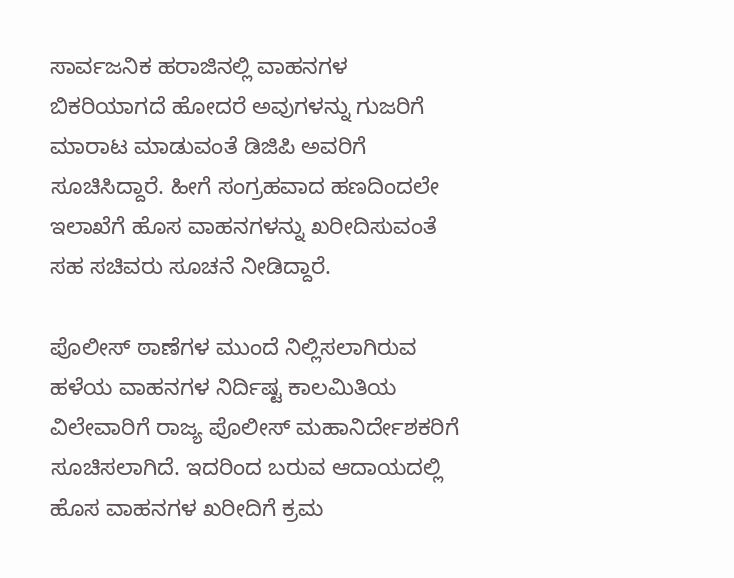ಸಾರ್ವಜನಿಕ ಹರಾಜಿನಲ್ಲಿ ವಾಹನಗಳ ಬಿಕರಿಯಾಗದೆ ಹೋದರೆ ಅವುಗಳನ್ನು ಗುಜರಿಗೆ ಮಾರಾಟ ಮಾಡುವಂತೆ ಡಿಜಿಪಿ ಅವರಿಗೆ ಸೂಚಿಸಿದ್ದಾರೆ. ಹೀಗೆ ಸಂಗ್ರಹವಾದ ಹಣದಿಂದಲೇ ಇಲಾಖೆಗೆ ಹೊಸ ವಾಹನಗಳನ್ನು ಖರೀದಿಸುವಂತೆ ಸಹ ಸಚಿವರು ಸೂಚನೆ ನೀಡಿದ್ದಾರೆ.

ಪೊಲೀಸ್‌ ಠಾಣೆಗಳ ಮುಂದೆ ನಿಲ್ಲಿಸಲಾಗಿರುವ ಹಳೆಯ ವಾಹನಗಳ ನಿರ್ದಿಷ್ಟ ಕಾಲಮಿತಿಯ ವಿಲೇವಾರಿಗೆ ರಾಜ್ಯ ಪೊಲೀಸ್‌ ಮಹಾನಿರ್ದೇಶಕರಿಗೆ ಸೂಚಿಸಲಾಗಿದೆ. ಇದರಿಂದ ಬರುವ ಆದಾಯದಲ್ಲಿ ಹೊಸ ವಾಹನಗಳ ಖರೀದಿಗೆ ಕ್ರಮ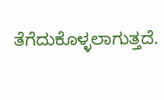ತೆಗೆದುಕೊಳ್ಳಲಾಗುತ್ತದೆ.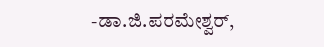-ಡಾ.ಜಿ.ಪರಮೇಶ್ವರ್‌,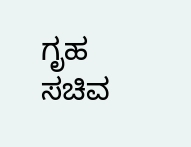ಗೃಹ ಸಚಿವ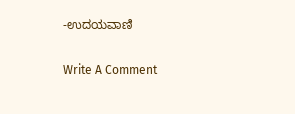-ಉದಯವಾಣಿ

Write A Comment